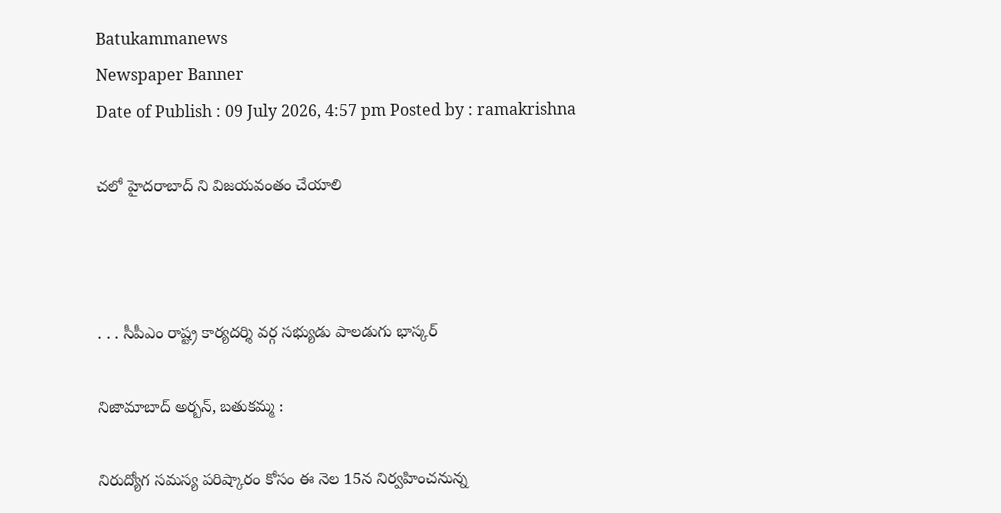Batukammanews
Newspaper Banner
Date of Publish : 09 July 2026, 4:57 pm Posted by : ramakrishna

చలో హైదరాబాద్ ని విజయవంతం చేయాలి



. . . సీపీఎం రాష్ట్ర కార్యదర్శి వర్గ సభ్యుడు పాలడుగు భాస్కర్

నిజామాబాద్ అర్బన్, బతుకమ్మ :

నిరుద్యోగ సమస్య పరిష్కారం కోసం ఈ నెల 15న నిర్వహించనున్న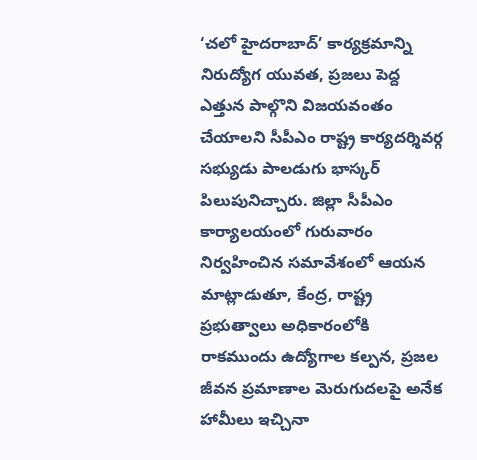‘చలో హైదరాబాద్’ కార్యక్రమాన్ని నిరుద్యోగ యువత, ప్రజలు పెద్ద ఎత్తున పాల్గొని విజయవంతం చేయాలని సీపీఎం రాష్ట్ర కార్యదర్శివర్గ సభ్యుడు పాలడుగు భాస్కర్ పిలుపునిచ్చారు. జిల్లా సీపీఎం కార్యాలయంలో గురువారం నిర్వహించిన సమావేశంలో ఆయన మాట్లాడుతూ, కేంద్ర, రాష్ట్ర ప్రభుత్వాలు అధికారంలోకి రాకముందు ఉద్యోగాల కల్పన, ప్రజల జీవన ప్రమాణాల మెరుగుదలపై అనేక హామీలు ఇచ్చినా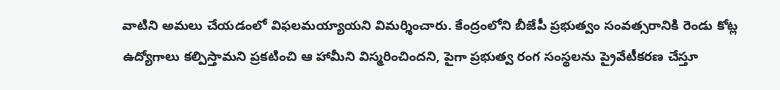వాటిని అమలు చేయడంలో విఫలమయ్యాయని విమర్శించారు. కేంద్రంలోని బీజేపీ ప్రభుత్వం సంవత్సరానికి రెండు కోట్ల ఉద్యోగాలు కల్పిస్తామని ప్రకటించి ఆ హామీని విస్మరించిందని, పైగా ప్రభుత్వ రంగ సంస్థలను ప్రైవేటీకరణ చేస్తూ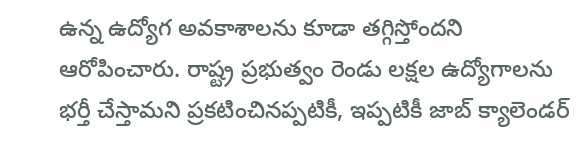ఉన్న ఉద్యోగ అవకాశాలను కూడా తగ్గిస్తోందని ఆరోపించారు. రాష్ట్ర ప్రభుత్వం రెండు లక్షల ఉద్యోగాలను భర్తీ చేస్తామని ప్రకటించినప్పటికీ, ఇప్పటికీ జాబ్ క్యాలెండర్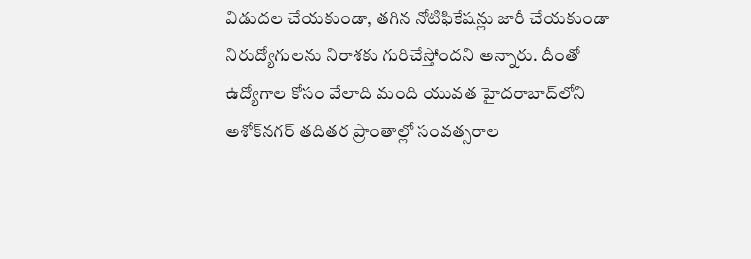విడుదల చేయకుండా, తగిన నోటిఫికేషన్లు జారీ చేయకుండా నిరుద్యోగులను నిరాశకు గురిచేస్తోందని అన్నారు. దీంతో ఉద్యోగాల కోసం వేలాది మంది యువత హైదరాబాద్‌లోని అశోక్‌నగర్ తదితర ప్రాంతాల్లో సంవత్సరాల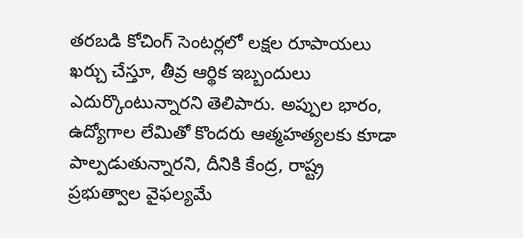తరబడి కోచింగ్ సెంటర్లలో లక్షల రూపాయలు ఖర్చు చేస్తూ, తీవ్ర ఆర్థిక ఇబ్బందులు ఎదుర్కొంటున్నారని తెలిపారు. అప్పుల భారం, ఉద్యోగాల లేమితో కొందరు ఆత్మహత్యలకు కూడా పాల్పడుతున్నారని, దీనికి కేంద్ర, రాష్ట్ర ప్రభుత్వాల వైఫల్యమే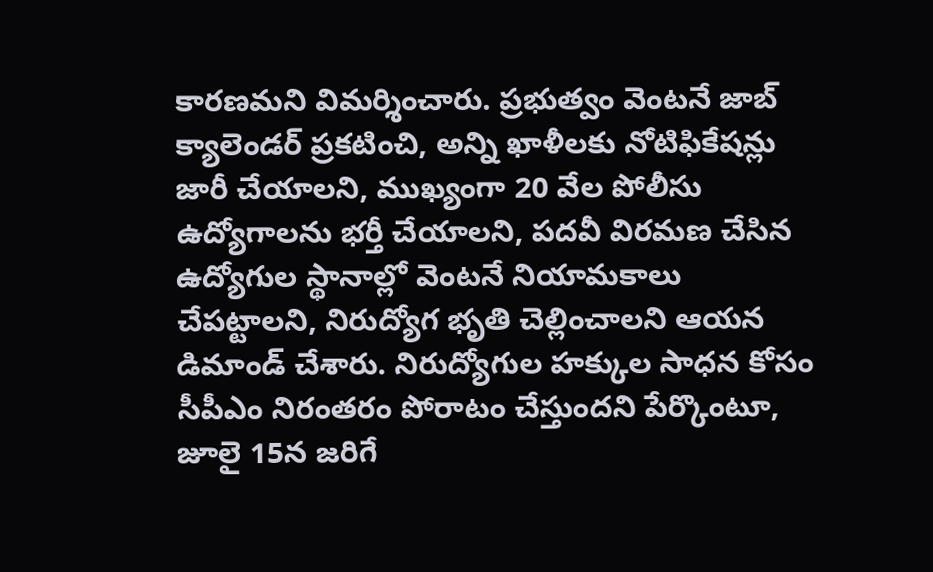కారణమని విమర్శించారు. ప్రభుత్వం వెంటనే జాబ్ క్యాలెండర్ ప్రకటించి, అన్ని ఖాళీలకు నోటిఫికేషన్లు జారీ చేయాలని, ముఖ్యంగా 20 వేల పోలీసు ఉద్యోగాలను భర్తీ చేయాలని, పదవీ విరమణ చేసిన ఉద్యోగుల స్థానాల్లో వెంటనే నియామకాలు చేపట్టాలని, నిరుద్యోగ భృతి చెల్లించాలని ఆయన డిమాండ్ చేశారు. నిరుద్యోగుల హక్కుల సాధన కోసం సీపీఎం నిరంతరం పోరాటం చేస్తుందని పేర్కొంటూ, జూలై 15న జరిగే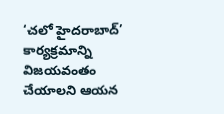‘చలో హైదరాబాద్’ కార్యక్రమాన్ని విజయవంతం చేయాలని ఆయన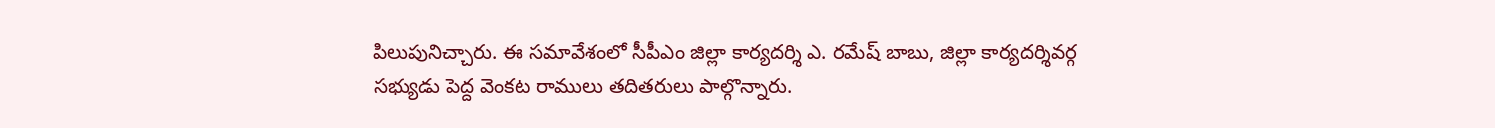పిలుపునిచ్చారు. ఈ సమావేశంలో సీపీఎం జిల్లా కార్యదర్శి ఎ. రమేష్ బాబు, జిల్లా కార్యదర్శివర్గ సభ్యుడు పెద్ద వెంకట రాములు తదితరులు పాల్గొన్నారు.